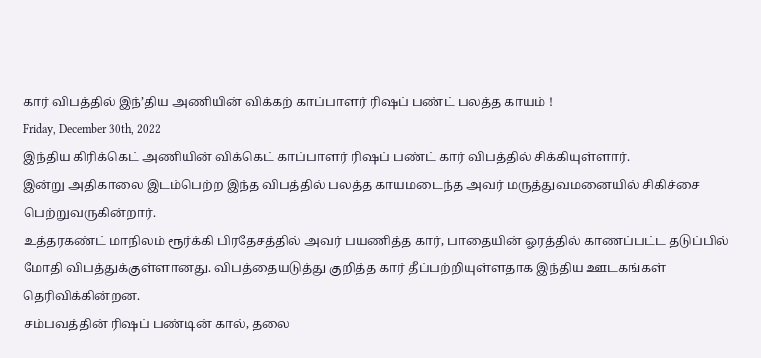கார் விபத்தில் இந்’திய அணியின் விக்கற் காப்பாளர் ரிஷப் பண்ட் பலத்த காயம் !
Friday, December 30th, 2022
இந்திய கிரிக்கெட் அணியின் விக்கெட் காப்பாளர் ரிஷப் பண்ட் கார் விபத்தில் சிக்கியுள்ளார்.
இன்று அதிகாலை இடம்பெற்ற இந்த விபத்தில் பலத்த காயமடைந்த அவர் மருத்துவமனையில் சிகிச்சை பெற்றுவருகின்றார்.
உத்தரகண்ட் மாநிலம் ரூர்க்கி பிரதேசத்தில் அவர் பயணித்த கார், பாதையின் ஓரத்தில் காணப்பட்ட தடுப்பில் மோதி விபத்துக்குள்ளானது. விபத்தையடுத்து குறித்த கார் தீப்பற்றியுள்ளதாக இந்திய ஊடகங்கள் தெரிவிக்கின்றன.
சம்பவத்தின் ரிஷப் பண்டின் கால், தலை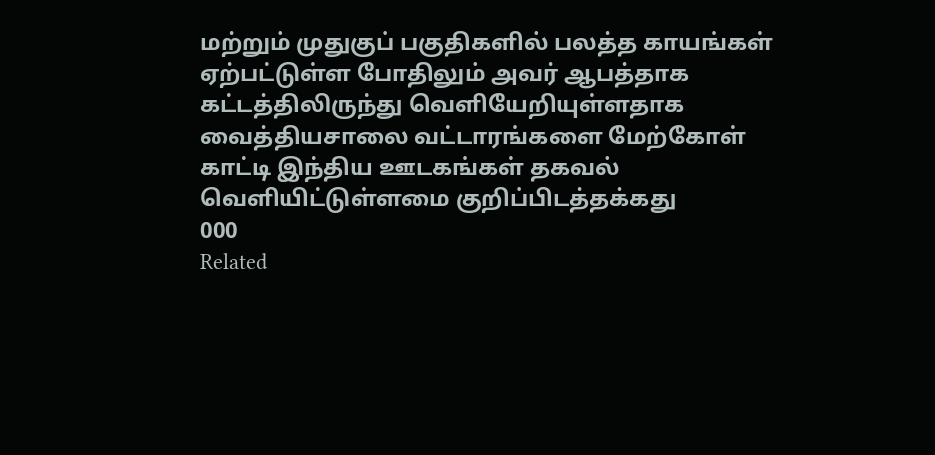மற்றும் முதுகுப் பகுதிகளில் பலத்த காயங்கள் ஏற்பட்டுள்ள போதிலும் அவர் ஆபத்தாக கட்டத்திலிருந்து வெளியேறியுள்ளதாக வைத்தியசாலை வட்டாரங்களை மேற்கோள் காட்டி இந்திய ஊடகங்கள் தகவல் வெளியிட்டுள்ளமை குறிப்பிடத்தக்கது
000
Related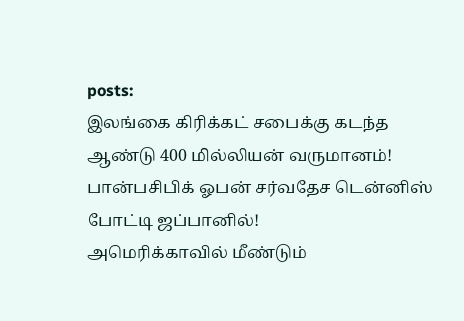posts:
இலங்கை கிரிக்கட் சபைக்கு கடந்த ஆண்டு 400 மில்லியன் வருமானம்!
பான்பசிபிக் ஓபன் சர்வதேச டென்னிஸ் போட்டி ஜப்பானில்!
அமெரிக்காவில் மீண்டும்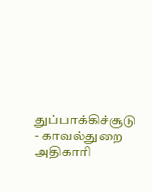துப்பாக்கிச்சூடு - காவல்துறை அதிகாரி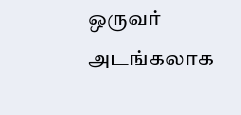ஒருவர் அடங்கலாக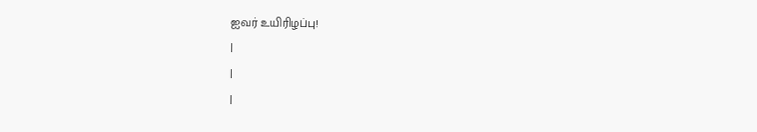ஐவர் உயிரிழப்பு!
|
|
|